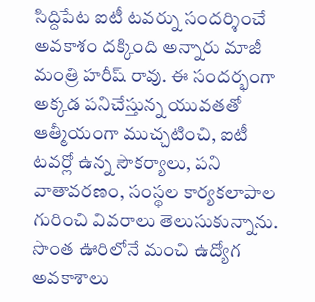సిద్దిపేట ఐటీ టవర్ను సందర్శించే అవకాశం దక్కింది అన్నారు మాజీ మంత్రి హరీష్ రావు. ఈ సందర్భంగా అక్కడ పనిచేస్తున్న యువతతో ఆత్మీయంగా ముచ్చటించి, ఐటీ టవర్లో ఉన్న సౌకర్యాలు, పని వాతావరణం, సంస్థల కార్యకలాపాల గురించి వివరాలు తెలుసుకున్నాను. సొంత ఊరిలోనే మంచి ఉద్యోగ అవకాశాలు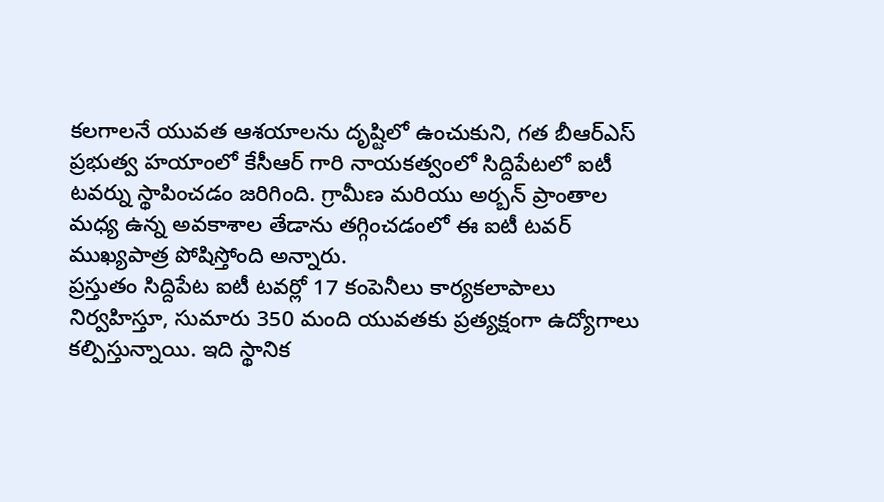కలగాలనే యువత ఆశయాలను దృష్టిలో ఉంచుకుని, గత బీఆర్ఎస్ ప్రభుత్వ హయాంలో కేసీఆర్ గారి నాయకత్వంలో సిద్దిపేటలో ఐటీ టవర్ను స్థాపించడం జరిగింది. గ్రామీణ మరియు అర్బన్ ప్రాంతాల మధ్య ఉన్న అవకాశాల తేడాను తగ్గించడంలో ఈ ఐటీ టవర్ ముఖ్యపాత్ర పోషిస్తోంది అన్నారు.
ప్రస్తుతం సిద్దిపేట ఐటీ టవర్లో 17 కంపెనీలు కార్యకలాపాలు నిర్వహిస్తూ, సుమారు 350 మంది యువతకు ప్రత్యక్షంగా ఉద్యోగాలు కల్పిస్తున్నాయి. ఇది స్థానిక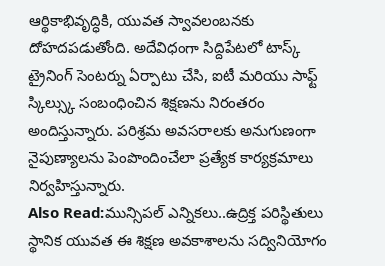ఆర్థికాభివృద్ధికి, యువత స్వావలంబనకు దోహదపడుతోంది. అదేవిధంగా సిద్దిపేటలో టాస్క్ ట్రైనింగ్ సెంటర్ను ఏర్పాటు చేసి, ఐటీ మరియు సాఫ్ట్ స్కిల్స్కు సంబంధించిన శిక్షణను నిరంతరం అందిస్తున్నారు. పరిశ్రమ అవసరాలకు అనుగుణంగా నైపుణ్యాలను పెంపొందించేలా ప్రత్యేక కార్యక్రమాలు నిర్వహిస్తున్నారు.
Also Read:మున్సిపల్ ఎన్నికలు..ఉద్రిక్త పరిస్థితులు
స్థానిక యువత ఈ శిక్షణ అవకాశాలను సద్వినియోగం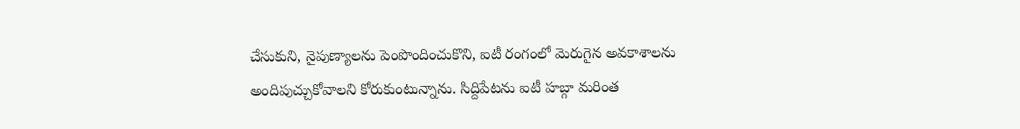చేసుకుని, నైపుణ్యాలను పెంపొందించుకొని, ఐటీ రంగంలో మెరుగైన అవకాశాలను అందిపుచ్చుకోవాలని కోరుకుంటున్నాను. సిద్దిపేటను ఐటీ హబ్గా మరింత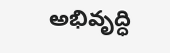అభివృద్ధి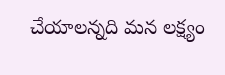చేయాలన్నది మన లక్ష్యం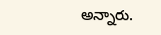అన్నారు.